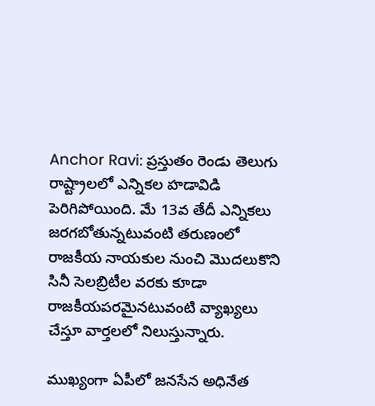Anchor Ravi: ప్రస్తుతం రెండు తెలుగు రాష్ట్రాలలో ఎన్నికల హడావిడి పెరిగిపోయింది. మే 13వ తేదీ ఎన్నికలు జరగబోతున్నటువంటి తరుణంలో రాజకీయ నాయకుల నుంచి మొదలుకొని సినీ సెలబ్రిటీల వరకు కూడా రాజకీయపరమైనటువంటి వ్యాఖ్యలు చేస్తూ వార్తలలో నిలుస్తున్నారు.

ముఖ్యంగా ఏపీలో జనసేన అధినేత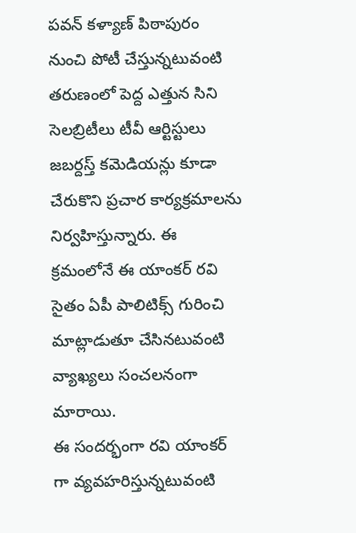పవన్ కళ్యాణ్ పిఠాపురం నుంచి పోటీ చేస్తున్నటువంటి తరుణంలో పెద్ద ఎత్తున సిని సెలబ్రిటీలు టీవీ ఆర్టిస్టులు జబర్దస్త్ కమెడియన్లు కూడా చేరుకొని ప్రచార కార్యక్రమాలను నిర్వహిస్తున్నారు. ఈ క్రమంలోనే ఈ యాంకర్ రవి సైతం ఏపీ పాలిటిక్స్ గురించి మాట్లాడుతూ చేసినటువంటి వ్యాఖ్యలు సంచలనంగా మారాయి.
ఈ సందర్భంగా రవి యాంకర్ గా వ్యవహరిస్తున్నటువంటి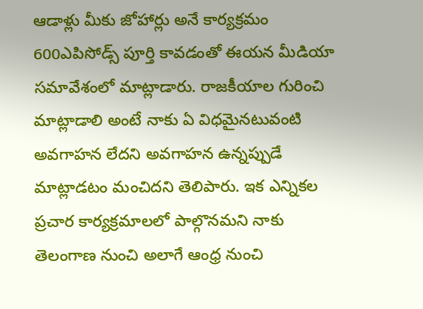ఆడాళ్లు మీకు జోహార్లు అనే కార్యక్రమం 600ఎపిసోడ్స్ పూర్తి కావడంతో ఈయన మీడియా సమావేశంలో మాట్లాడారు. రాజకీయాల గురించి మాట్లాడాలి అంటే నాకు ఏ విధమైనటువంటి అవగాహన లేదని అవగాహన ఉన్నప్పుడే మాట్లాడటం మంచిదని తెలిపారు. ఇక ఎన్నికల ప్రచార కార్యక్రమాలలో పాల్గొనమని నాకు తెలంగాణ నుంచి అలాగే ఆంధ్ర నుంచి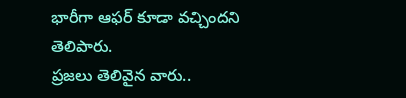భారీగా ఆఫర్ కూడా వచ్చిందని తెలిపారు.
ప్రజలు తెలివైన వారు..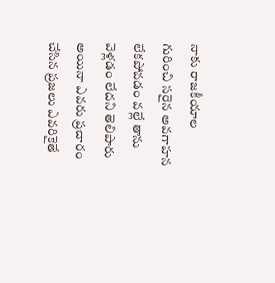నాకు రాజకీయాల గురించి సరైన అవగాహన లేకపోవడం వల్లే తాను వెళ్లడం లేదని తెలిపారు
అయినా ఎవరు ప్రచారం చేసిన ప్రజలు ఎవరికైతే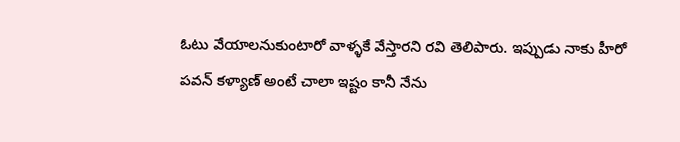ఓటు వేయాలనుకుంటారో వాళ్ళకే వేస్తారని రవి తెలిపారు. ఇప్పుడు నాకు హీరో పవన్ కళ్యాణ్ అంటే చాలా ఇష్టం కానీ నేను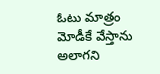ఓటు మాత్రం మోడీకే వేస్తాను అలాగని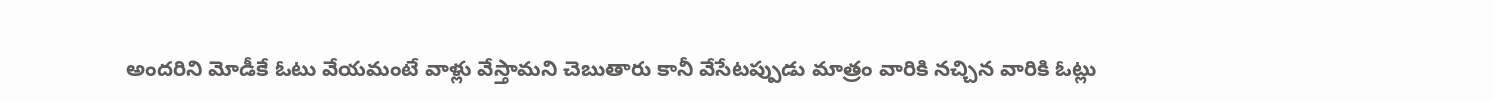అందరిని మోడీకే ఓటు వేయమంటే వాళ్లు వేస్తామని చెబుతారు కానీ వేసేటప్పుడు మాత్రం వారికి నచ్చిన వారికి ఓట్లు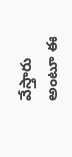వేస్తారు అంటూ ఈ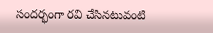సందర్భంగా రవి చేసినటువంటి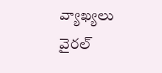వ్యాఖ్యలు వైరల్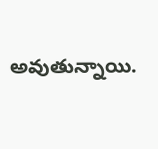అవుతున్నాయి.